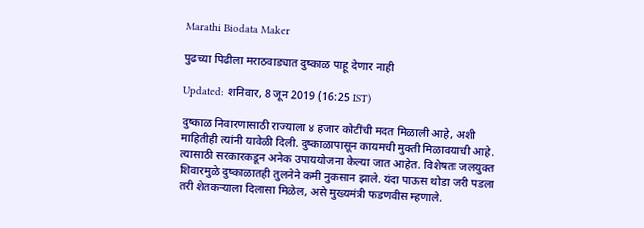Marathi Biodata Maker

पुढच्या पिढीला मराठवाड्यात दुष्काळ पाहू देणार नाही

Updated: शनिवार, 8 जून 2019 (16:25 IST)

दुष्काळ निवारणासाठी राज्याला ४ हजार कोटींची मदत मिळाली आहे, अशी माहितीही त्यांनी यावेळी दिली. दुष्काळापासून कायमची मुक्ती मिळावयाची आहे. त्यासाठी सरकारकडून अनेक उपाययोजना केल्या जात आहेत. विशेषतः जलयुक्त शिवारमुळे दुष्काळातही तुलनेने कमी नुकसान झाले. यंदा पाऊस थोडा जरी पडला तरी शेतकऱ्याला दिलासा मिळेल, असे मुख्यमंत्री फडणवीस म्हणाले.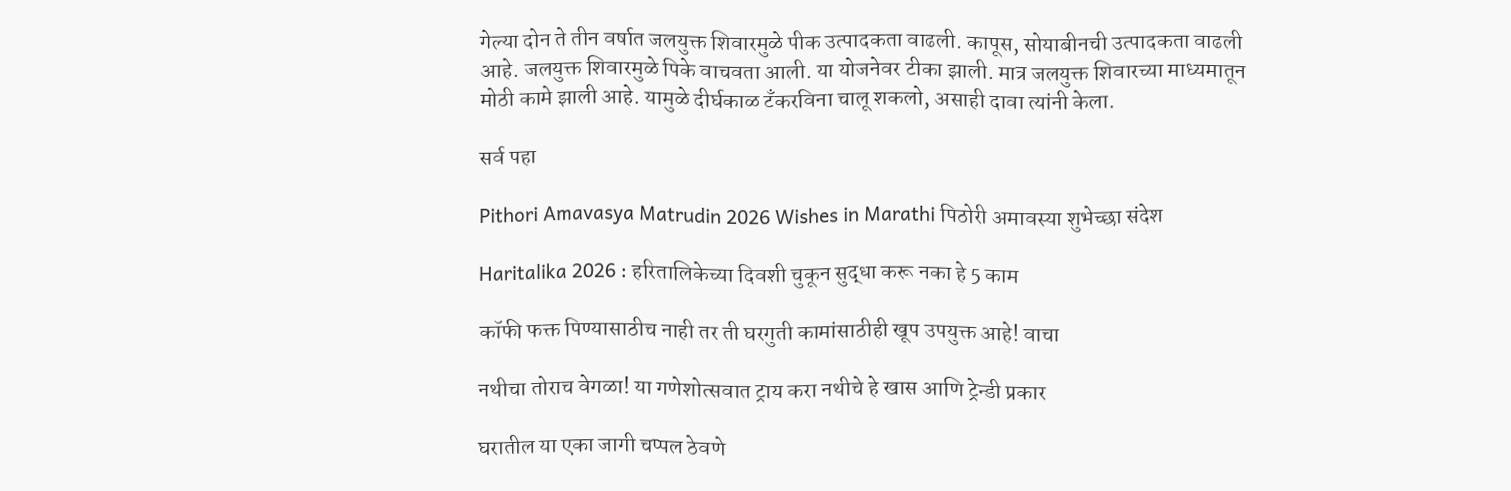गेल्या दोन ते तीन वर्षात जलयुक्त शिवारमुळे पीक उत्पादकता वाढली. कापूस, सोयाबीनची उत्पादकता वाढली आहे. जलयुक्त शिवारमुळे पिके वाचवता आली. या योजनेवर टीका झाली. मात्र जलयुक्त शिवारच्या माध्यमातून मोठी कामे झाली आहे. यामुळे दीर्घकाळ टँकरविना चालू शकलो, असाही दावा त्यांनी केला.

सर्व पहा

Pithori Amavasya Matrudin 2026 Wishes in Marathi पिठोरी अमावस्या शुभेच्छा संदेश

Haritalika 2026 : हरितालिकेच्या दिवशी चुकून सुद्धा करू नका हे 5 काम

कॉफी फक्त पिण्यासाठीच नाही तर ती घरगुती कामांसाठीही खूप उपयुक्त आहे! वाचा

नथीचा तोराच वेगळा! या गणेशोत्सवात ट्राय करा नथीचे हे खास आणि ट्रेन्डी प्रकार

घरातील या एका जागी चप्पल ठेवणे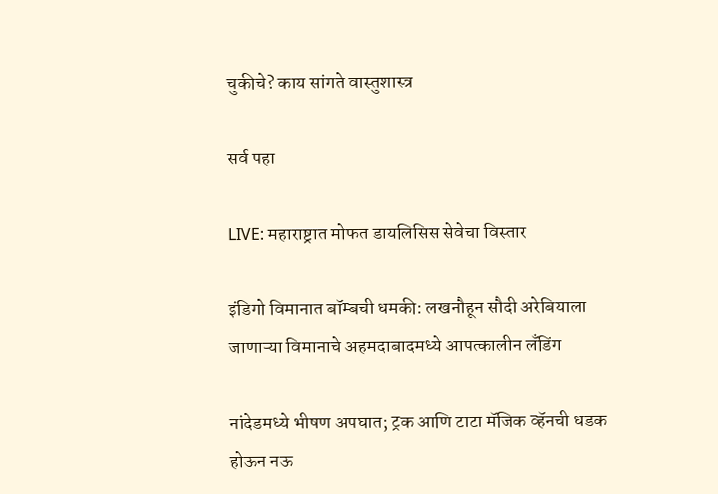चुकीचे? काय सांगते वास्तुशास्त्र

सर्व पहा

LIVE: महाराष्ट्रात मोफत डायलिसिस सेवेचा विस्तार

इंडिगो विमानात बॉम्बची धमकी: लखनौहून सौदी अरेबियाला जाणाऱ्या विमानाचे अहमदाबादमध्ये आपत्कालीन लँडिंग

नांदेडमध्ये भीषण अपघात; ट्रक आणि टाटा मॅजिक व्हॅनची धडक होऊन नऊ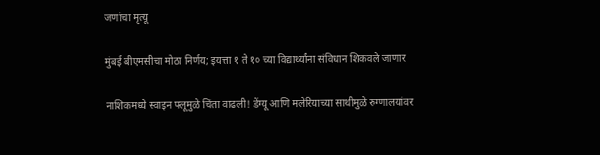जणांचा मृत्यू

मुंबई बीएमसीचा मोठा निर्णय; इयत्ता १ ते १० च्या विद्यार्थ्यांना संविधान शिकवले जाणार

नाशिकमध्ये स्वाइन फ्लूमुळे चिंता वाढली! डेंग्यू आणि मलेरियाच्या साथीमुळे रुग्णालयांवर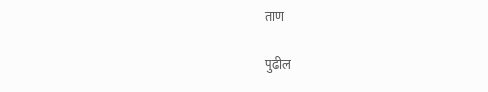ताण

पुढील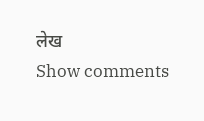लेख
Show comments